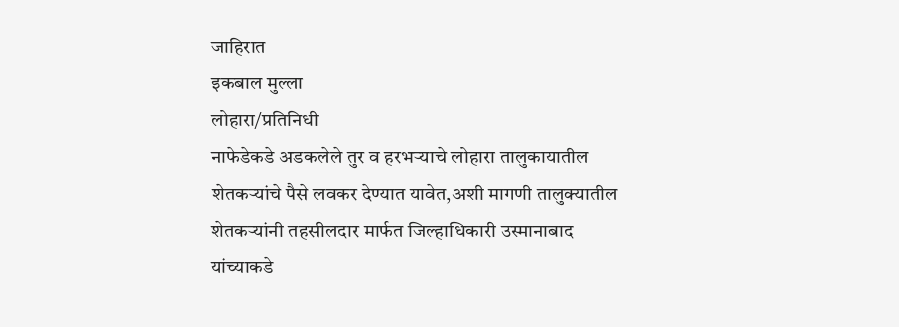जाहिरात
इकबाल मुल्ला
लोहारा/प्रतिनिधी
नाफेडेकडे अडकलेले तुर व हरभऱ्याचे लोहारा तालुकायातील शेतकऱ्यांचे पैसे लवकर देण्यात यावेत,अशी मागणी तालुक्यातील शेतकऱ्यांनी तहसीलदार मार्फत जिल्हाधिकारी उस्मानाबाद यांच्याकडे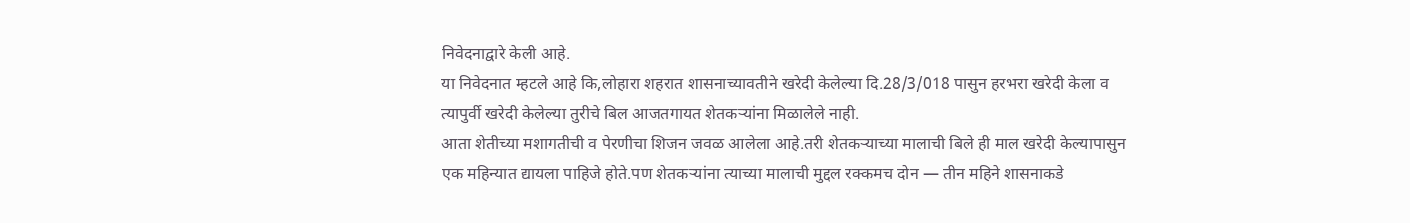निवेदनाद्वारे केली आहे.
या निवेदनात म्हटले आहे कि,लोहारा शहरात शासनाच्यावतीने खरेदी केलेल्या दि.28/3/018 पासुन हरभरा खरेदी केला व त्यापुर्वी खरेदी केलेल्या तुरीचे बिल आजतगायत शेतकऱ्यांना मिळालेले नाही.
आता शेतीच्या मशागतीची व पेरणीचा शिजन जवळ आलेला आहे.तरी शेतकऱ्याच्या मालाची बिले ही माल खरेदी केल्यापासुन एक महिन्यात द्यायला पाहिजे होते.पण शेतकऱ्यांना त्याच्या मालाची मुद्दल रक्कमच दोन — तीन महिने शासनाकडे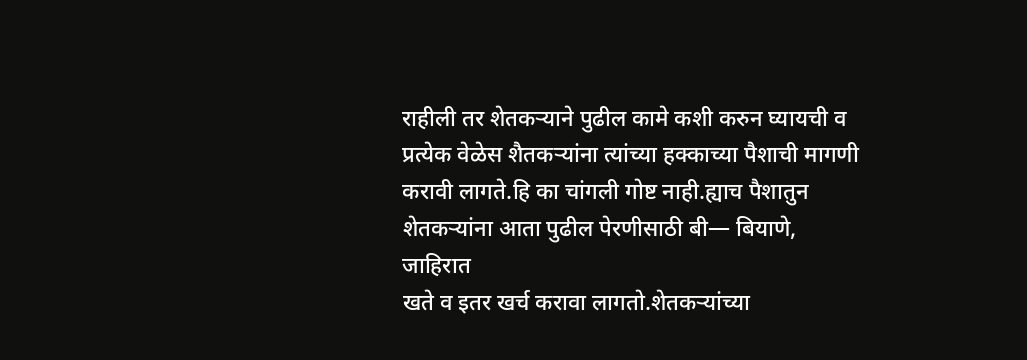राहीली तर शेतकऱ्याने पुढील कामे कशी करुन घ्यायची व प्रत्येक वेळेस शैतकऱ्यांना त्यांच्या हक्काच्या पैशाची मागणी करावी लागते.हि का चांगली गोष्ट नाही.ह्याच पैशातुन शेतकऱ्यांना आता पुढील पेरणीसाठी बी— बियाणे,
जाहिरात
खते व इतर खर्च करावा लागतो.शेतकऱ्यांच्या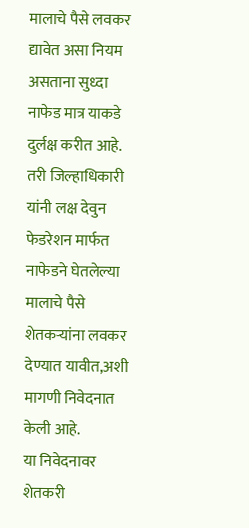मालाचे पैसे लवकर द्यावेत असा नियम असताना सुध्दा नाफेड मात्र याकडे दुर्लक्ष करीत आहे.
तरी जिल्हाधिकारी यांनी लक्ष देवुन फेडरेशन मार्फत नाफेडने घेतलेल्या मालाचे पैसे शेतकऱ्यांना लवकर देण्यात यावीत,अशी मागणी निवेदनात केली आहे.
या निवेदनावर शेतकरी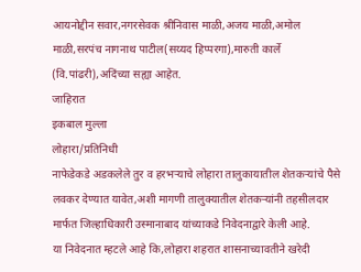आयनोद्दीन सवार,नगरसेवक श्रीनिवास माळी,अजय माळी,अमोल माळी,सरपंच नागनाथ पाटील(सय्यद हिप्परगा),मारुती कार्ले
(वि.पांढरी),अदिंच्या सह्या आहेत.
जाहिरात
इकबाल मुल्ला
लोहारा/प्रतिनिधी
नाफेडेकडे अडकलेले तुर व हरभऱ्याचे लोहारा तालुकायातील शेतकऱ्यांचे पैसे लवकर देण्यात यावेत,अशी मागणी तालुक्यातील शेतकऱ्यांनी तहसीलदार मार्फत जिल्हाधिकारी उस्मानाबाद यांच्याकडे निवेदनाद्वारे केली आहे.
या निवेदनात म्हटले आहे कि,लोहारा शहरात शासनाच्यावतीने खरेदी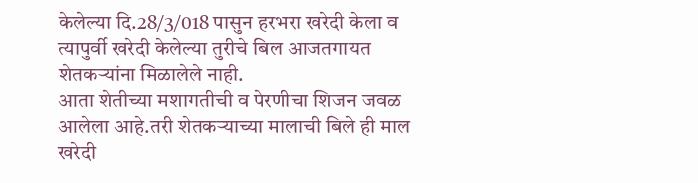केलेल्या दि.28/3/018 पासुन हरभरा खरेदी केला व त्यापुर्वी खरेदी केलेल्या तुरीचे बिल आजतगायत शेतकऱ्यांना मिळालेले नाही.
आता शेतीच्या मशागतीची व पेरणीचा शिजन जवळ आलेला आहे.तरी शेतकऱ्याच्या मालाची बिले ही माल खरेदी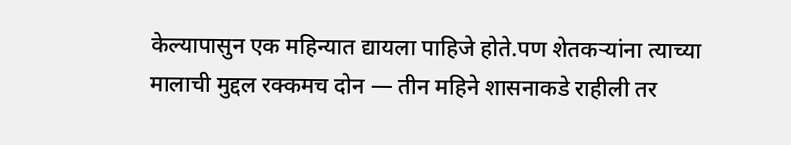केल्यापासुन एक महिन्यात द्यायला पाहिजे होते.पण शेतकऱ्यांना त्याच्या मालाची मुद्दल रक्कमच दोन — तीन महिने शासनाकडे राहीली तर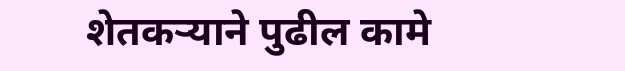शेतकऱ्याने पुढील कामे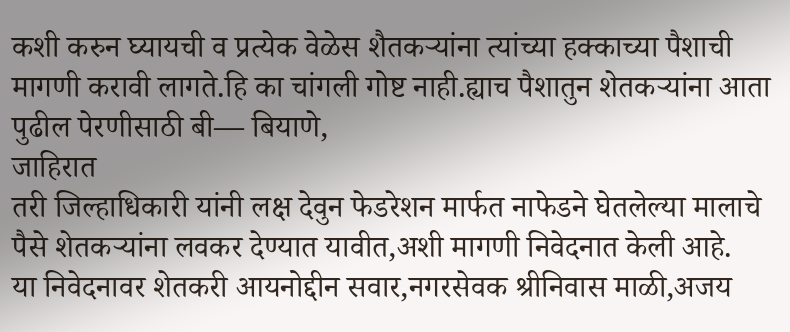कशी करुन घ्यायची व प्रत्येक वेळेस शैतकऱ्यांना त्यांच्या हक्काच्या पैशाची मागणी करावी लागते.हि का चांगली गोष्ट नाही.ह्याच पैशातुन शेतकऱ्यांना आता पुढील पेरणीसाठी बी— बियाणे,
जाहिरात
तरी जिल्हाधिकारी यांनी लक्ष देवुन फेडरेशन मार्फत नाफेडने घेतलेल्या मालाचे पैसे शेतकऱ्यांना लवकर देण्यात यावीत,अशी मागणी निवेदनात केली आहे.
या निवेदनावर शेतकरी आयनोद्दीन सवार,नगरसेवक श्रीनिवास माळी,अजय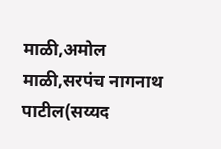माळी,अमोल माळी,सरपंच नागनाथ पाटील(सय्यद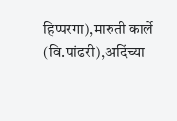हिप्परगा),मारुती कार्ले
(वि.पांढरी),अदिंच्या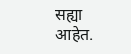सह्या आहेत.